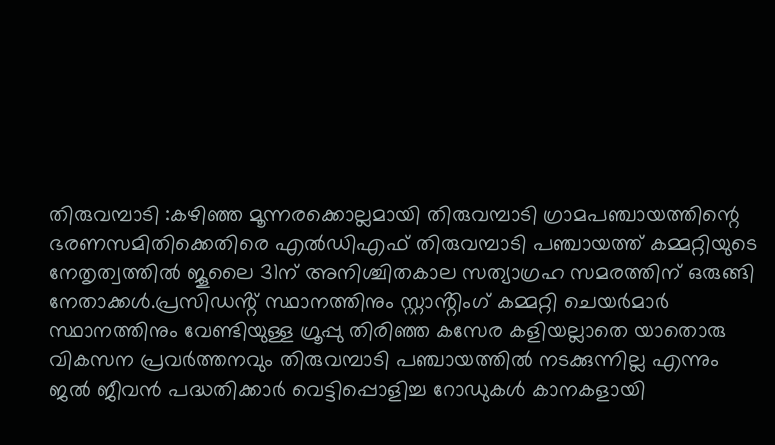തിരുവമ്പാടി :കഴിഞ്ഞ മൂന്നരക്കൊല്ലമായി തിരുവമ്പാടി ഗ്രാമപഞ്ചായത്തിന്റെ ഭരണസമിതിക്കെതിരെ എൽഡിഎഫ് തിരുവമ്പാടി പഞ്ചായത്ത് കമ്മറ്റിയുടെ നേതൃത്വത്തിൽ ജൂലൈ 31ന് അനിശ്ചിതകാല സത്യാഗ്രഹ സമരത്തിന് ഒരുങ്ങി നേതാക്കൾ.പ്രസിഡൻ്റ് സ്ഥാനത്തിനും സ്റ്റാൻ്റിംഗ് കമ്മറ്റി ചെയർമാർ സ്ഥാനത്തിനും വേണ്ടിയുള്ള ഗ്രൂപ്പു തിരിഞ്ഞ കസേര കളിയല്ലാതെ യാതൊരു വികസന പ്രവർത്തനവും തിരുവമ്പാടി പഞ്ചായത്തിൽ നടക്കുന്നില്ല എന്നും
ജൽ ജീവൻ പദ്ധതിക്കാർ വെട്ടിപ്പൊളിച്ച റോഡുകൾ കാനകളായി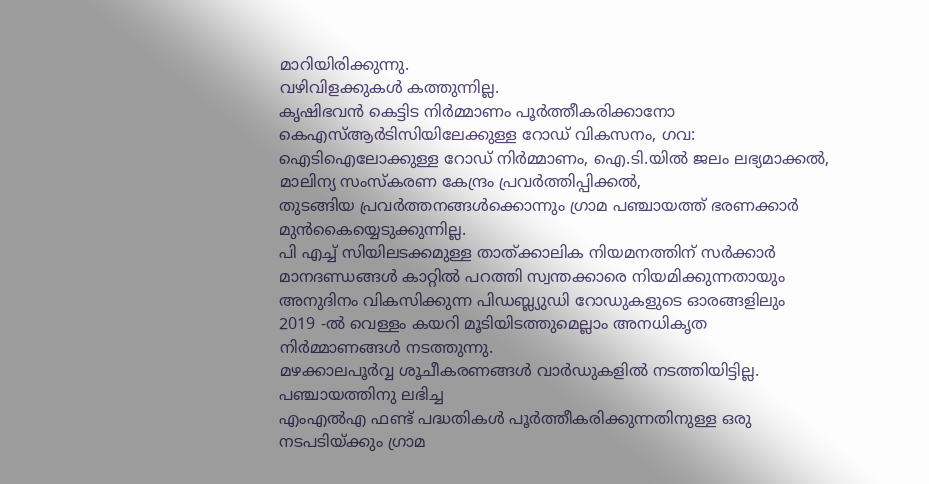മാറിയിരിക്കുന്നു.
വഴിവിളക്കുകൾ കത്തുന്നില്ല.
കൃഷിഭവൻ കെട്ടിട നിർമ്മാണം പൂർത്തീകരിക്കാനോ കെഎസ്ആർടിസിയിലേക്കുള്ള റോഡ് വികസനം, ഗവ:
ഐടിഐലോക്കുള്ള റോഡ് നിർമ്മാണം, ഐ.ടി.യിൽ ജലം ലഭ്യമാക്കൽ,
മാലിന്യ സംസ്കരണ കേന്ദ്രം പ്രവർത്തിപ്പിക്കൽ,
തുടങ്ങിയ പ്രവർത്തനങ്ങൾക്കൊന്നും ഗ്രാമ പഞ്ചായത്ത് ഭരണക്കാർ മുൻകൈയ്യെടുക്കുന്നില്ല.
പി എച്ച് സിയിലടക്കമുള്ള താത്ക്കാലിക നിയമനത്തിന് സർക്കാർ മാനദണ്ഡങ്ങൾ കാറ്റിൽ പറത്തി സ്വന്തക്കാരെ നിയമിക്കുന്നതായും
അനുദിനം വികസിക്കുന്ന പിഡബ്ല്യുഡി റോഡുകളുടെ ഓരങ്ങളിലും
2019 -ൽ വെള്ളം കയറി മൂടിയിടത്തുമെല്ലാം അനധികൃത നിർമ്മാണങ്ങൾ നടത്തുന്നു.
മഴക്കാലപൂർവ്വ ശൂചീകരണങ്ങൾ വാർഡുകളിൽ നടത്തിയിട്ടില്ല.
പഞ്ചായത്തിനു ലഭിച്ച
എംഎൽഎ ഫണ്ട് പദ്ധതികൾ പൂർത്തീകരിക്കുന്നതിനുള്ള ഒരു നടപടിയ്ക്കും ഗ്രാമ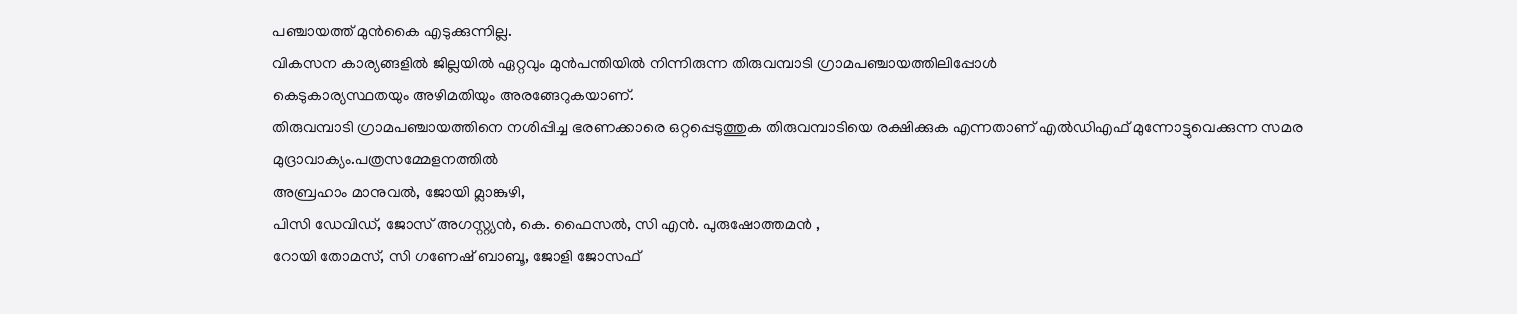പഞ്ചായത്ത് മുൻകൈ എടുക്കുന്നില്ല.
വികസന കാര്യങ്ങളിൽ ജില്ലയിൽ ഏറ്റവും മുൻപന്തിയിൽ നിന്നിരുന്ന തിരുവമ്പാടി ഗ്രാമപഞ്ചായത്തിലിപ്പോൾ
കെടുകാര്യസ്ഥതയും അഴിമതിയും അരങ്ങേറുകയാണ്.
തിരുവമ്പാടി ഗ്രാമപഞ്ചായത്തിനെ നശിപ്പിച്ച ഭരണക്കാരെ ഒറ്റപ്പെടുത്തുക തിരുവമ്പാടിയെ രക്ഷിക്കുക എന്നതാണ് എൽഡിഎഫ് മുന്നോട്ടുവെക്കുന്ന സമര മുദ്രാവാക്യം.പത്രസമ്മേളനത്തിൽ
അബ്രഹാം മാനുവൽ, ജോയി മ്ലാങ്കുഴി,
പിസി ഡേവിഡ്, ജോസ് അഗസ്റ്റ്യൻ, കെ. ഫൈസൽ, സി എൻ. പുരുഷോത്തമൻ ,
റോയി തോമസ്, സി ഗണേഷ് ബാബൂ, ജോളി ജോസഫ്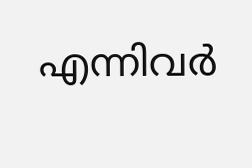എന്നിവർ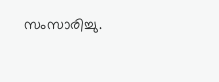സംസാരിച്ചു.